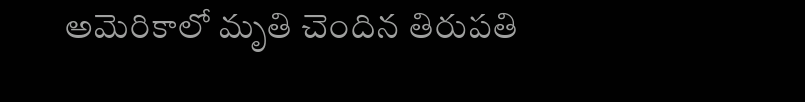అమెరికాలో మృతి చెందిన తిరుపతి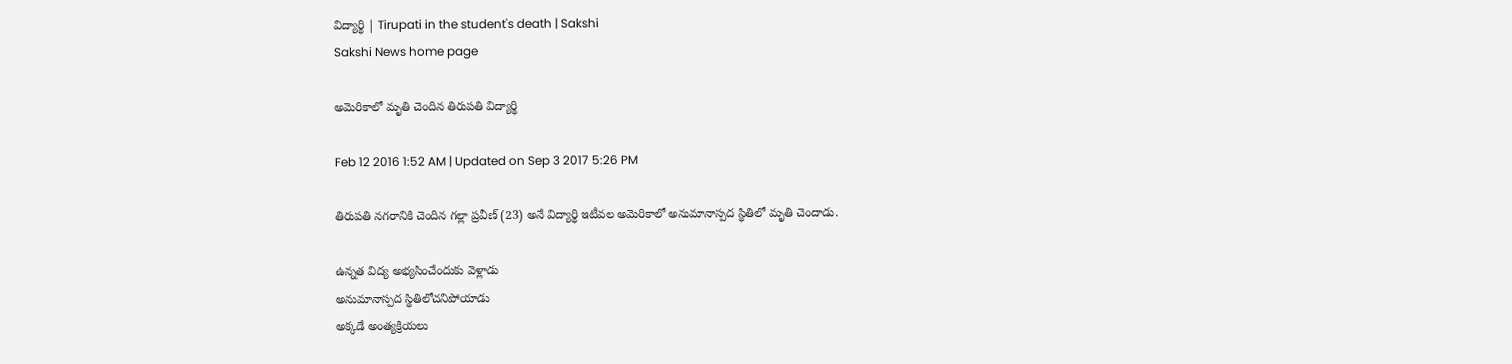విద్యార్థి | Tirupati in the student's death | Sakshi
Sakshi News home page

అమెరికాలో మృతి చెందిన తిరుపతి విద్యార్థి

Feb 12 2016 1:52 AM | Updated on Sep 3 2017 5:26 PM

తిరుపతి నగరానికి చెందిన గల్లా ప్రవీణ్ (23) అనే విద్యార్థి ఇటీవల అమెరికాలో అనుమానాస్పద స్థితిలో మృతి చెందాడు.

ఉన్నత విద్య అభ్యసించేందుకు వెళ్లాడు
అనుమానాస్పద స్థితిలోచనిపోయాడు
అక్కడే అంత్యక్రియలు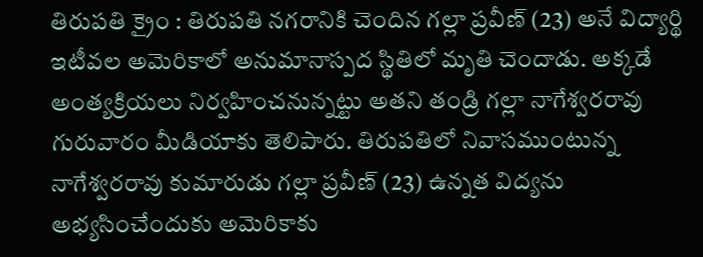తిరుపతి క్రైం : తిరుపతి నగరానికి చెందిన గల్లా ప్రవీణ్ (23) అనే విద్యార్థి ఇటీవల అమెరికాలో అనుమానాస్పద స్థితిలో మృతి చెందాడు. అక్కడే అంత్యక్రియలు నిర్వహించనున్నట్టు అతని తండ్రి గల్లా నాగేశ్వరరావు గురువారం మీడియాకు తెలిపారు. తిరుపతిలో నివాసముంటున్న నాగేశ్వరరావు కుమారుడు గల్లా ప్రవీణ్ (23) ఉన్నత విద్యను అభ్యసించేందుకు అమెరికాకు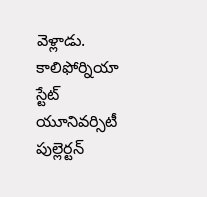వెళ్లాడు. కాలిఫోర్నియా స్టేట్ యూనివర్సిటీ పుల్లెర్టన్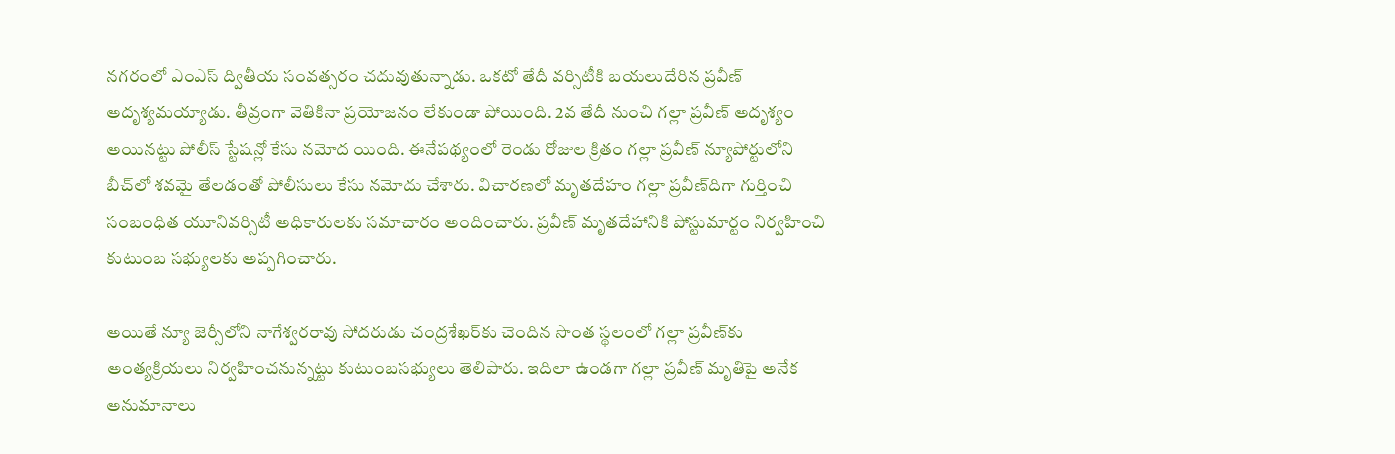నగరంలో ఎంఎస్ ద్వితీయ సంవత్సరం చదువుతున్నాడు. ఒకటో తేదీ వర్సిటీకి బయలుదేరిన ప్రవీణ్ అదృశ్యమయ్యాడు. తీవ్రంగా వెతికినా ప్రయోజనం లేకుండా పోయింది. 2వ తేదీ నుంచి గల్లా ప్రవీణ్ అదృశ్యం అయినట్టు పోలీస్ స్టేషన్లో కేసు నమోద యింది. ఈనేపథ్యంలో రెండు రోజుల క్రితం గల్లా ప్రవీణ్ న్యూపోర్టులోని బీచ్‌లో శవమై తేలడంతో పోలీసులు కేసు నమోదు చేశారు. విచారణలో మృతదేహం గల్లా ప్రవీణ్‌దిగా గుర్తించి సంబంధిత యూనివర్సిటీ అధికారులకు సమాచారం అందించారు. ప్రవీణ్ మృతదేహానికి పోస్టుమార్టం నిర్వహించి కుటుంబ సభ్యులకు అప్పగించారు.

అయితే న్యూ జెర్సీలోని నాగేశ్వరరావు సోదరుడు చంద్రశేఖర్‌కు చెందిన సొంత స్థలంలో గల్లా ప్రవీణ్‌కు అంత్యక్రియలు నిర్వహించనున్నట్టు కుటుంబసభ్యులు తెలిపారు. ఇదిలా ఉండగా గల్లా ప్రవీణ్ మృతిపై అనేక అనుమానాలు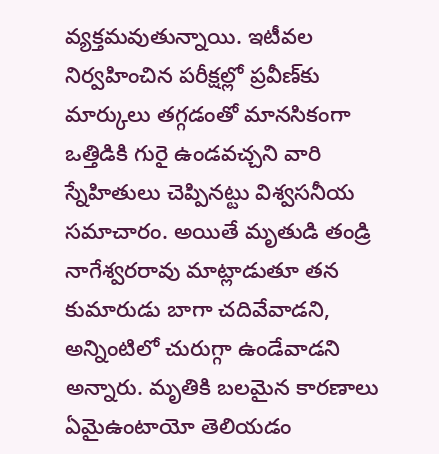వ్యక్తమవుతున్నాయి. ఇటీవల నిర్వహించిన పరీక్షల్లో ప్రవీణ్‌కు మార్కులు తగ్గడంతో మానసికంగా ఒత్తిడికి గురై ఉండవచ్చని వారి స్నేహితులు చెప్పినట్టు విశ్వసనీయ సమాచారం. అయితే మృతుడి తండ్రి నాగేశ్వరరావు మాట్లాడుతూ తన కుమారుడు బాగా చదివేవాడని, అన్నింటిలో చురుగ్గా ఉండేవాడని అన్నారు. మృతికి బలమైన కారణాలు ఏమైఉంటాయో తెలియడం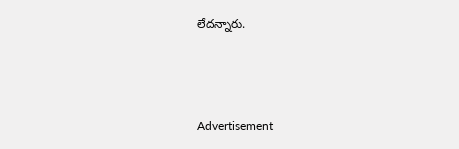లేదన్నారు.



Advertisement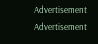Advertisement
Advertisement